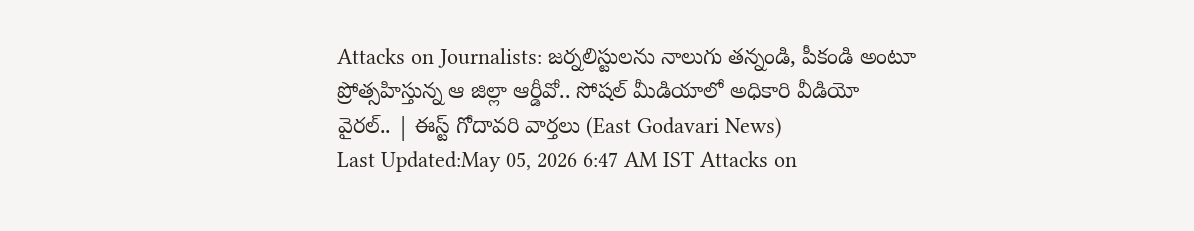Attacks on Journalists: జర్నలిస్టులను నాలుగు తన్నండి, పీకండి అంటూ ప్రోత్సహిస్తున్న ఆ జిల్లా ఆర్డీవో.. సోషల్ మీడియాలో అధికారి వీడియో వైరల్.. | ఈస్ట్ గోదావరి వార్తలు (East Godavari News)
Last Updated:May 05, 2026 6:47 AM IST Attacks on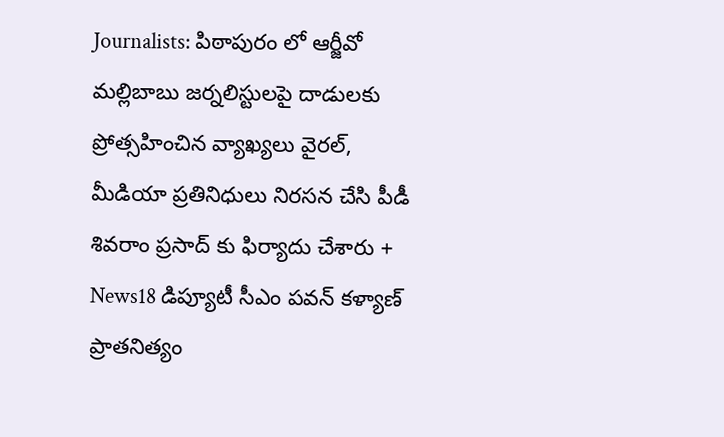Journalists: పిఠాపురం లో ఆర్జీవో మల్లిబాబు జర్నలిస్టులపై దాడులకు ప్రోత్సహించిన వ్యాఖ్యలు వైరల్, మీడియా ప్రతినిధులు నిరసన చేసి పీడీ శివరాం ప్రసాద్ కు ఫిర్యాదు చేశారు + News18 డిప్యూటీ సీఎం పవన్ కళ్యాణ్ ప్రాతనిత్యం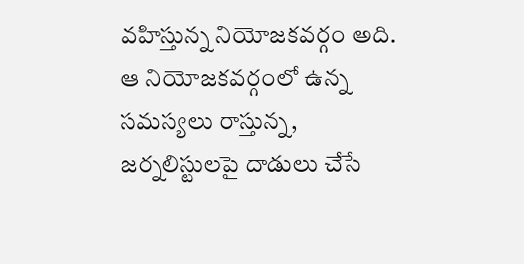వహిస్తున్న నియోజకవర్గం అది. ఆ నియోజకవర్గంలో ఉన్న సమస్యలు రాస్తున్న, జర్నలిస్టులపై దాడులు చేసే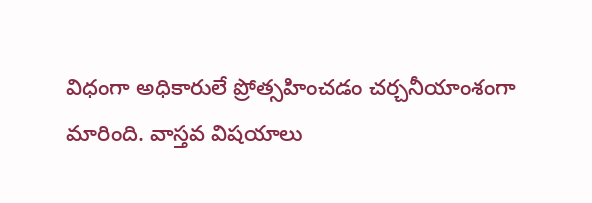విధంగా అధికారులే ప్రోత్సహించడం చర్చనీయాంశంగా మారింది. వాస్తవ విషయాలు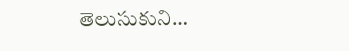తెలుసుకుని…